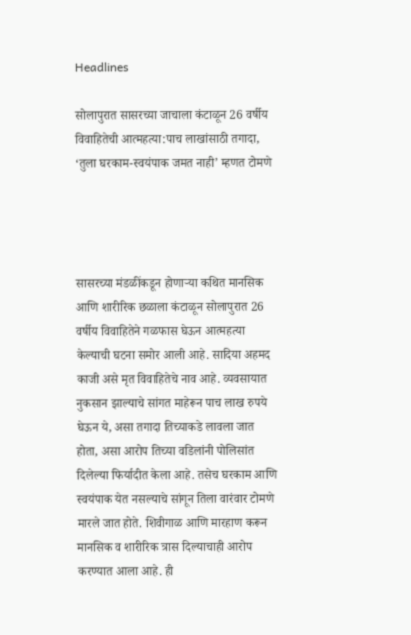Headlines

सोलापुरात सासरच्या जाचाला कंटाळून 26 वर्षीय विवाहितेची आत्महत्या:पाच लाखांसाठी तगादा, ‘तुला घरकाम-स्‍वयंपाक जमत नाही’ म्हणत टोमणे




सासरच्या मंडळींकडून होणाऱ्या कथित मानसिक आणि शारीरिक छळाला कंटाळून सोलापुरात 26 वर्षीय विवाहितेने गळफास घेऊन आत्महत्या केल्याची घटना समोर आली आहे. सादिया अहमद काजी असे मृत विवाहितेचे नाव आहे. व्यवसायात नुकसान झाल्याचे सांगत माहेरून पाच लाख रुपये घेऊन ये, असा तगादा तिच्याकडे लावला जात होता, असा आरोप तिच्या वडिलांनी पोलिसांत दिलेल्या फिर्यादीत केला आहे. तसेच घरकाम आणि स्वयंपाक येत नसल्याचे सांगून तिला वारंवार टोमणे मारले जात होते. शिवीगाळ आणि मारहाण करून मानसिक व शारीरिक त्रास दिल्याचाही आरोप करण्यात आला आहे. ही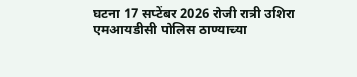घटना 17 सप्टेंबर 2026 रोजी रात्री उशिरा एमआयडीसी पोलिस ठाण्याच्या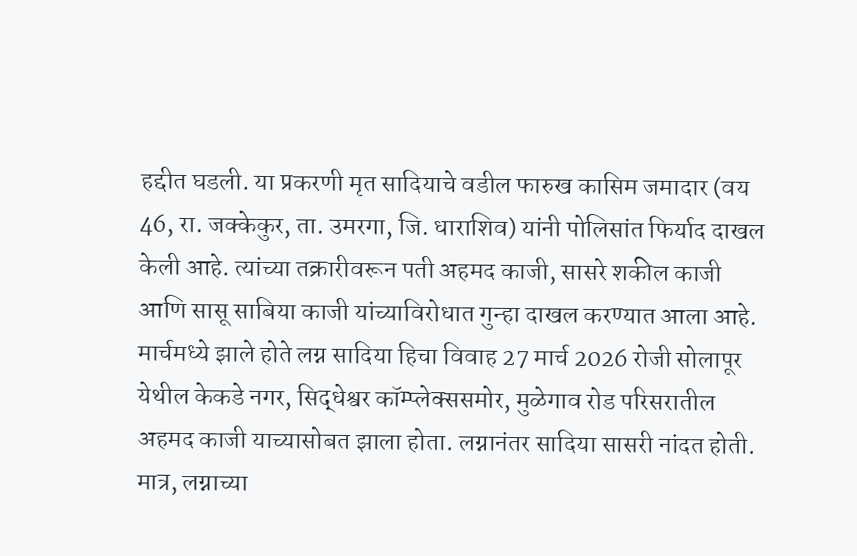हद्दीत घडली. या प्रकरणी मृत सादियाचे वडील फारुख कासिम जमादार (वय 46, रा. जक्केकुर, ता. उमरगा, जि. धाराशिव) यांनी पोलिसांत फिर्याद दाखल केली आहे. त्यांच्या तक्रारीवरून पती अहमद काजी, सासरे शकील काजी आणि सासू साबिया काजी यांच्याविरोधात गुन्हा दाखल करण्यात आला आहे. मार्चमध्ये झाले होते लग्न सादिया हिचा विवाह 27 मार्च 2026 रोजी सोलापूर येथील केकडे नगर, सिद्धेश्वर कॉम्प्लेक्ससमोर, मुळेगाव रोड परिसरातील अहमद काजी याच्यासोबत झाला होता. लग्नानंतर सादिया सासरी नांदत होती. मात्र, लग्नाच्या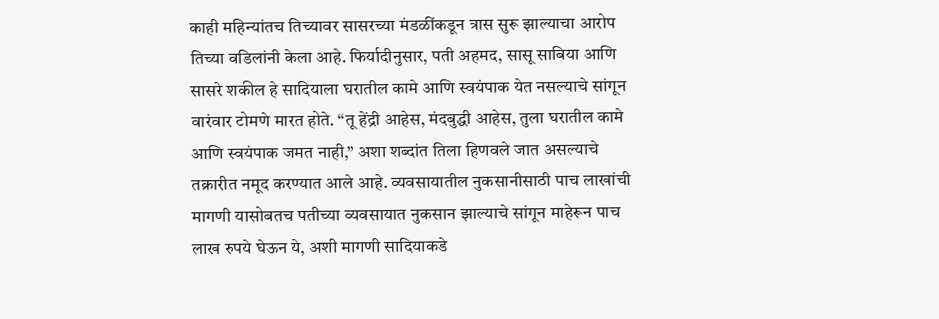काही महिन्यांतच तिच्यावर सासरच्या मंडळींकडून त्रास सुरू झाल्याचा आरोप तिच्या वडिलांनी केला आहे. फिर्यादीनुसार, पती अहमद, सासू साबिया आणि सासरे शकील हे सादियाला घरातील कामे आणि स्वयंपाक येत नसल्याचे सांगून वारंवार टोमणे मारत होते. “तू हेंद्री आहेस, मंदबुद्धी आहेस, तुला घरातील कामे आणि स्वयंपाक जमत नाही,” अशा शब्दांत तिला हिणवले जात असल्याचे तक्रारीत नमूद करण्यात आले आहे. व्यवसायातील नुकसानीसाठी पाच लाखांची मागणी यासोबतच पतीच्या व्यवसायात नुकसान झाल्याचे सांगून माहेरून पाच लाख रुपये घेऊन ये, अशी मागणी सादियाकडे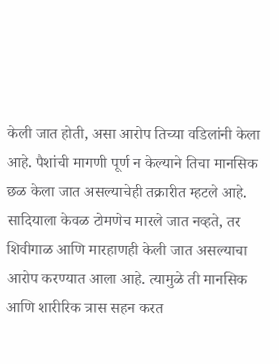केली जात होती, असा आरोप तिच्या वडिलांनी केला आहे. पैशांची मागणी पूर्ण न केल्याने तिचा मानसिक छळ केला जात असल्याचेही तक्रारीत म्हटले आहे. सादियाला केवळ टोमणेच मारले जात नव्हते, तर शिवीगाळ आणि मारहाणही केली जात असल्याचा आरोप करण्यात आला आहे. त्यामुळे ती मानसिक आणि शारीरिक त्रास सहन करत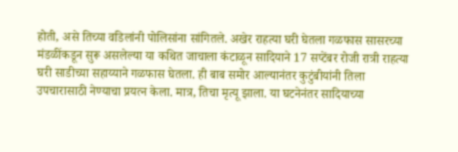होती, असे तिच्या वडिलांनी पोलिसांना सांगितले. अखेर राहत्या घरी घेतला गळफास सासरच्या मंडळींकडून सुरू असलेल्या या कथित जाचाला कंटाळून सादियाने 17 सप्टेंबर रोजी रात्री राहत्या घरी साडीच्या सहाय्याने गळफास घेतला. ही बाब समोर आल्यानंतर कुटुंबीयांनी तिला उपचारासाठी नेण्याचा प्रयत्न केला. मात्र, तिचा मृत्यू झाला. या घटनेनंतर सादियाच्या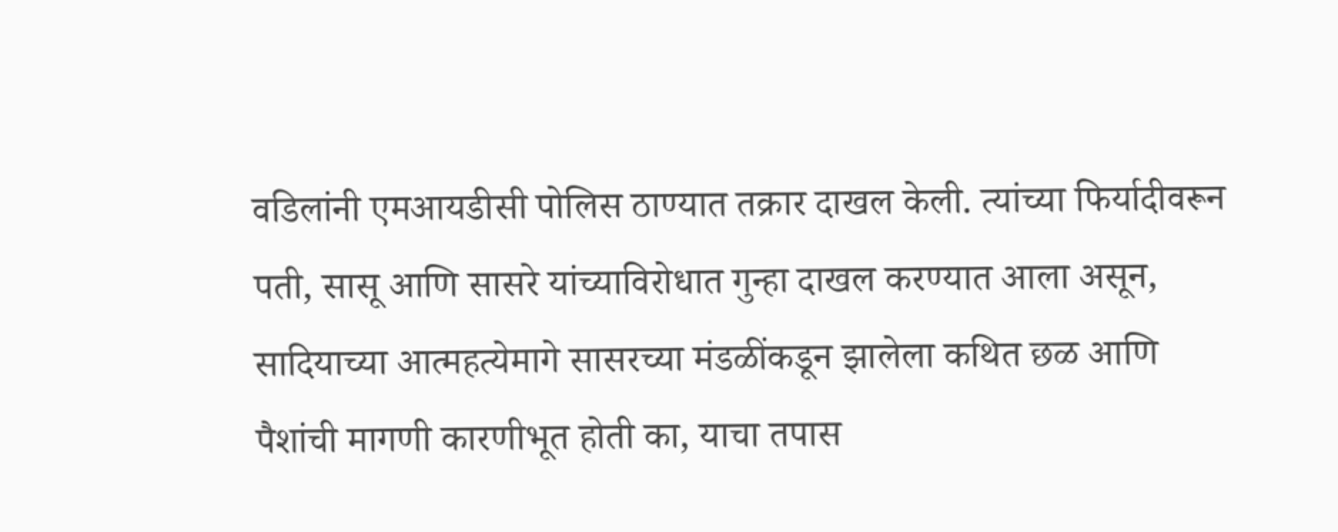वडिलांनी एमआयडीसी पोलिस ठाण्यात तक्रार दाखल केली. त्यांच्या फिर्यादीवरून पती, सासू आणि सासरे यांच्याविरोधात गुन्हा दाखल करण्यात आला असून, सादियाच्या आत्महत्येमागे सासरच्या मंडळींकडून झालेला कथित छळ आणि पैशांची मागणी कारणीभूत होती का, याचा तपास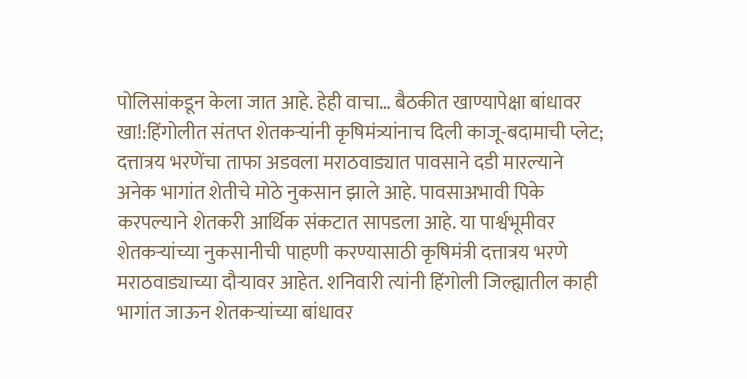पोलिसांकडून केला जात आहे. हेही वाचा… बैठकीत खाण्यापेक्षा बांधावर खा!:हिंगोलीत संतप्त शेतकऱ्यांनी कृषिमंत्र्यांनाच दिली काजू-बदामाची प्लेट; दत्तात्रय भरणेंचा ताफा अडवला मराठवाड्यात पावसाने दडी मारल्याने अनेक भागांत शेतीचे मोठे नुकसान झाले आहे. पावसाअभावी पिके करपल्याने शेतकरी आर्थिक संकटात सापडला आहे. या पार्श्वभूमीवर शेतकऱ्यांच्या नुकसानीची पाहणी करण्यासाठी कृषिमंत्री दत्तात्रय भरणे मराठवाड्याच्या दौऱ्यावर आहेत. शनिवारी त्यांनी हिंगोली जिल्ह्यातील काही भागांत जाऊन शेतकऱ्यांच्या बांधावर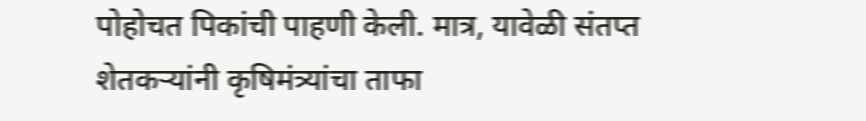पोहोचत पिकांची पाहणी केली. मात्र, यावेळी संतप्त शेतकऱ्यांनी कृषिमंत्र्यांचा ताफा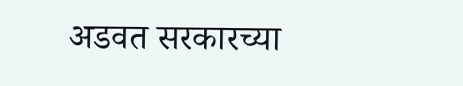अडवत सरकारच्या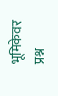भूमिकेवर प्रश्न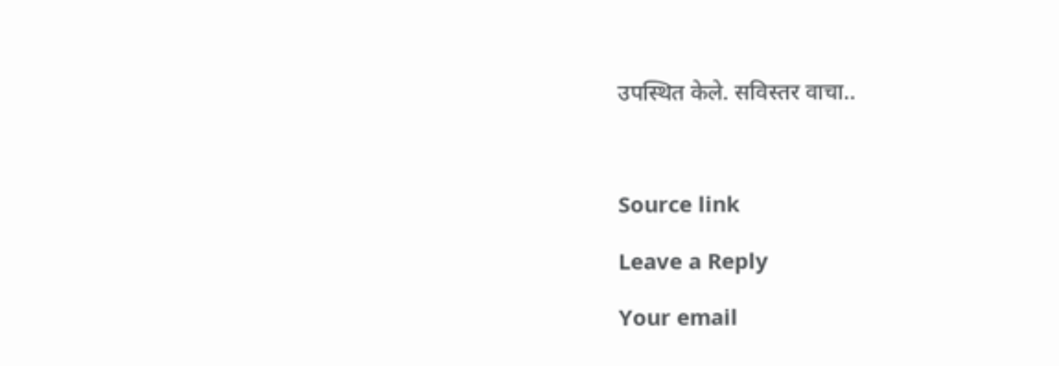उपस्थित केले. सविस्तर वाचा..



Source link

Leave a Reply

Your email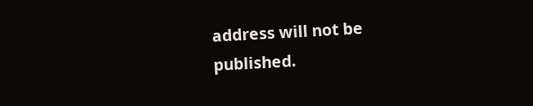address will not be published.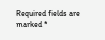Required fields are marked *